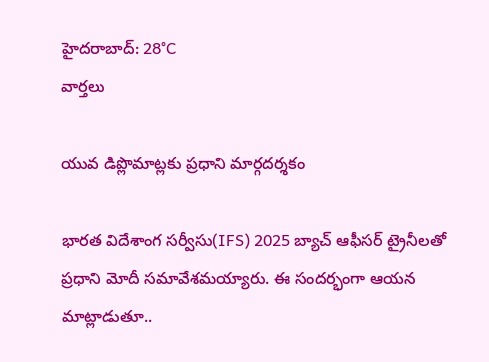హైదరాబాద్: 28°C
వార్తలు

యువ డిప్లొమాట్లకు ప్రధాని మార్గదర్శకం

భారత విదేశాంగ సర్వీసు(IFS) 2025 బ్యాచ్ ఆఫీసర్ ట్రైనీలతో ప్రధాని మోదీ సమావేశమయ్యారు. ఈ సందర్భంగా ఆయన మాట్లాడుతూ..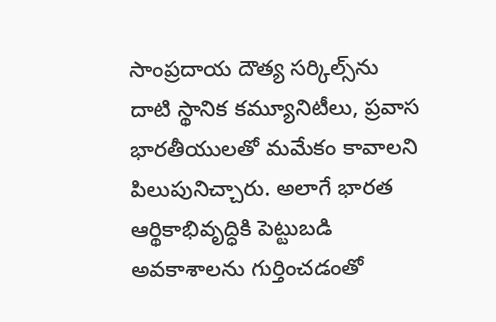సాంప్రదాయ దౌత్య సర్కిల్స్‌ను దాటి స్థానిక కమ్యూనిటీలు, ప్రవాస భారతీయులతో మమేకం కావాలని పిలుపునిచ్చారు. అలాగే భారత ఆర్థికాభివృద్ధికి పెట్టుబడి అవకాశాలను గుర్తించడంతో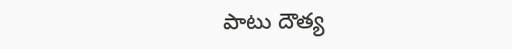పాటు దౌత్య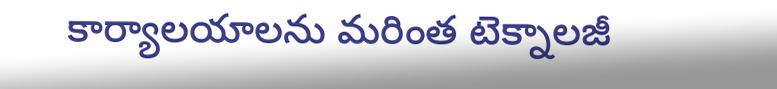కార్యాలయాలను మరింత టెక్నాలజీ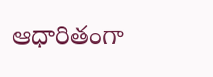ఆధారితంగా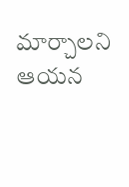మార్చాలని ఆయన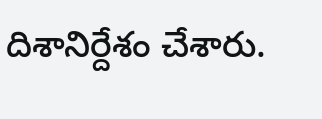దిశానిర్దేశం చేశారు.